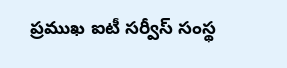ప్రముఖ ఐటీ సర్వీస్ సంస్థ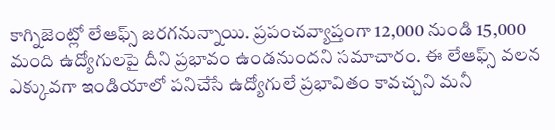కాగ్నిజెంట్లో లేఆఫ్స్ జరగనున్నాయి. ప్రపంచవ్యాప్తంగా 12,000 నుండి 15,000 మంది ఉద్యోగులపై దీని ప్రభావం ఉండనుందని సమాచారం. ఈ లేఆఫ్స్ వలన ఎక్కువగా ఇండియాలో పనిచేసే ఉద్యోగులే ప్రభావితం కావచ్చని మనీ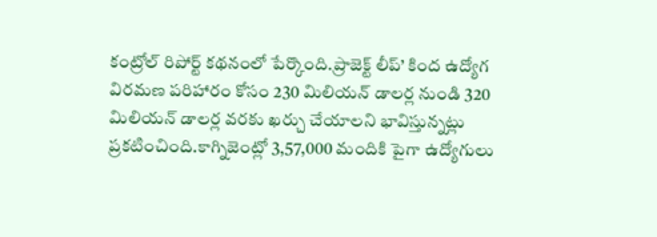కంట్రోల్ రిపోర్ట్ కథనంలో పేర్కొంది.ప్రాజెక్ట్ లీప్’ కింద ఉద్యోగ విరమణ పరిహారం కోసం 230 మిలియన్ డాలర్ల నుండి 320 మిలియన్ డాలర్ల వరకు ఖర్చు చేయాలని భావిస్తున్నట్లు ప్రకటించింది.కాగ్నిజెంట్లో 3,57,000 మందికి పైగా ఉద్యోగులు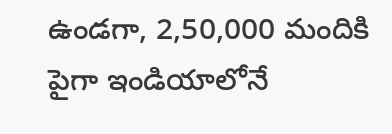ఉండగా, 2,50,000 మందికి పైగా ఇండియాలోనే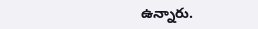ఉన్నారు.